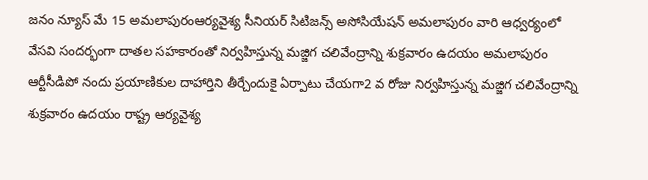జనం న్యూస్ మే 15 అమలాపురంఆర్యవైశ్య సీనియర్ సిటిజన్స్ అసోసియేషన్ అమలాపురం వారి ఆధ్వర్యంలో వేసవి సందర్భంగా దాతల సహకారంతో నిర్వహిస్తున్న మజ్జిగ చలివేంద్రాన్ని శుక్రవారం ఉదయం అమలాపురం ఆర్టీసీడిపో నందు ప్రయాణికుల దాహార్తిని తీర్చేందుకై ఏర్పాటు చేయగా2 వ రోజు నిర్వహిస్తున్న మజ్జిగ చలివేంద్రాన్ని శుక్రవారం ఉదయం రాష్ట్ర ఆర్యవైశ్య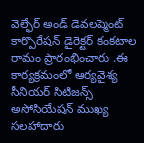వెల్ఫేర్ అండ్ డెవలప్మెంట్ కార్పొరేషన్ డైరెక్టర్ కంకటాల రామం ప్రారంభించారు .ఈ కార్యక్రమంలో ఆర్యవైశ్య సీనియర్ సిటిజన్స్ అసోసియేషన్ ముఖ్య సలహాదారు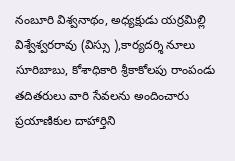నంబూరి విశ్వనాథం, అధ్యక్షుడు యర్రమిల్లి విశ్వేశ్వరరావు (విస్సు ),కార్యదర్శి నూలు సూరిబాబు, కోశాధికారి శ్రీకాకోలపు రాంపండు తదితరులు వారి సేవలను అందించారు ప్రయాణికుల దాహార్తిని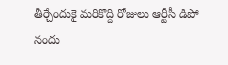తీర్చేందుకై మరికొద్ది రోజులు ఆర్టీసీ డిపో నందు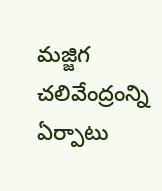మజ్జిగ చలివేంద్రంన్ని ఏర్పాటు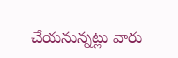చేయనున్నట్లు వారు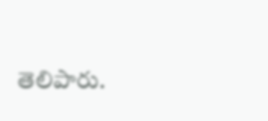తెలిపారు.